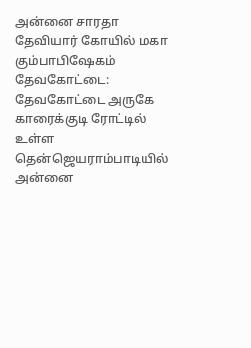அன்னை சாரதா தேவியார் கோயில் மகா கும்பாபிஷேகம்
தேவகோட்டை: தேவகோட்டை அருகே காரைக்குடி ரோட்டில் உள்ள தென்ஜெயராம்பாடியில் அன்னை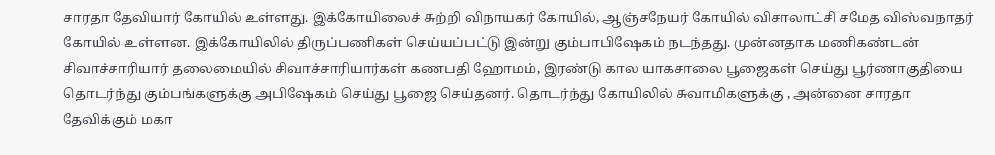சாரதா தேவியார் கோயில் உள்ளது. இக்கோயிலைச் சுற்றி விநாயகர் கோயில், ஆஞ்சநேயர் கோயில் விசாலாட்சி சமேத விஸ்வநாதர் கோயில் உள்ளன. இக்கோயிலில் திருப்பணிகள் செய்யப்பட்டு இன்று கும்பாபிஷேகம் நடந்தது. முன்னதாக மணிகண்டன் சிவாச்சாரியார் தலைமையில் சிவாச்சாரியார்கள் கணபதி ஹோமம், இரண்டு கால யாகசாலை பூஜைகள் செய்து பூர்ணாகுதியை தொடர்ந்து கும்பங்களுக்கு அபிஷேகம் செய்து பூஜை செய்தனர். தொடர்ந்து கோயிலில் சுவாமிகளுக்கு , அன்னை சாரதா தேவிக்கும் மகா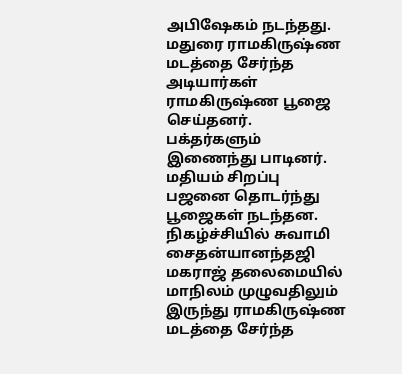அபிஷேகம் நடந்தது. மதுரை ராமகிருஷ்ண மடத்தை சேர்ந்த அடியார்கள் ராமகிருஷ்ண பூஜை செய்தனர். பக்தர்களும் இணைந்து பாடினர். மதியம் சிறப்பு பஜனை தொடர்ந்து பூஜைகள் நடந்தன. நிகழ்ச்சியில் சுவாமி சைதன்யானந்தஜி மகராஜ் தலைமையில் மாநிலம் முழுவதிலும் இருந்து ராமகிருஷ்ண மடத்தை சேர்ந்த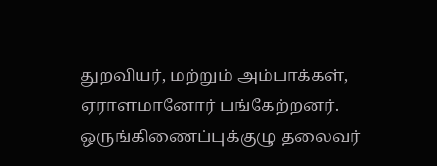துறவியர், மற்றும் அம்பாக்கள், ஏராளமானோர் பங்கேற்றனர். ஒருங்கிணைப்புக்குழு தலைவர்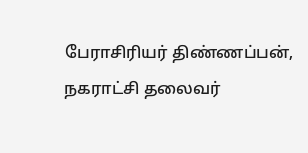பேராசிரியர் திண்ணப்பன், நகராட்சி தலைவர்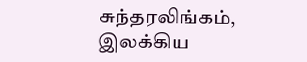சுந்தரலிங்கம், இலக்கிய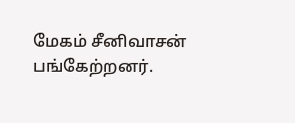மேகம் சீனிவாசன் பங்கேற்றனர்.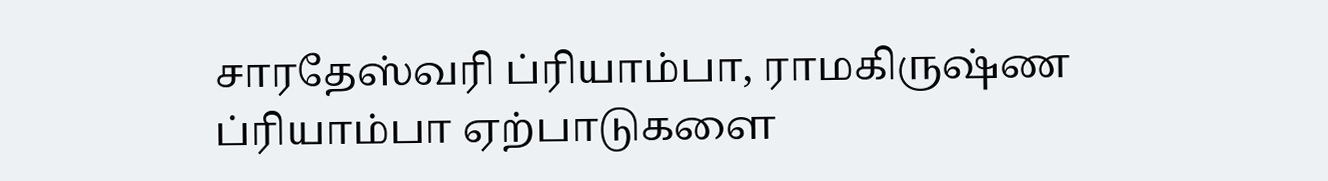சாரதேஸ்வரி ப்ரியாம்பா, ராமகிருஷ்ண ப்ரியாம்பா ஏற்பாடுகளை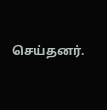செய்தனர்.